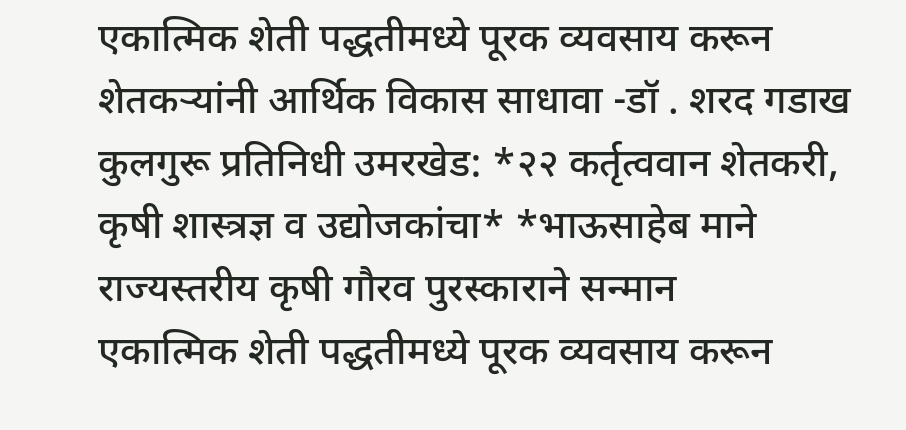एकात्मिक शेती पद्धतीमध्ये पूरक व्यवसाय करून शेतकऱ्यांनी आर्थिक विकास साधावा -डॉ . शरद गडाख कुलगुरू प्रतिनिधी उमरखेड: *२२ कर्तृत्ववान शेतकरी, कृषी शास्त्रज्ञ व उद्योजकांचा* *भाऊसाहेब माने राज्यस्तरीय कृषी गौरव पुरस्काराने सन्मान
एकात्मिक शेती पद्धतीमध्ये पूरक व्यवसाय करून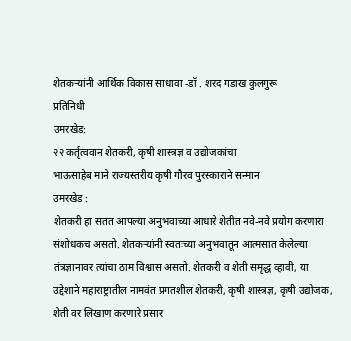शेतकऱ्यांनी आर्थिक विकास साधावा -डॉ . शरद गडाख कुलगुरू
प्रतिनिधी
उमरखेड:
२२ कर्तृत्ववान शेतकरी, कृषी शास्त्रज्ञ व उद्योजकांचा
भाऊसाहेब माने राज्यस्तरीय कृषी गौरव पुरस्काराने सन्मान
उमरखेड :
शेतकरी हा सतत आपल्या अनुभवाच्या आधारे शेतीत नवे-नवे प्रयोग करणारा संशोधकच असतो. शेतकऱ्यांनी स्वतःच्या अनुभवातून आत्मसात केलेल्या तंत्रज्ञानावर त्यांचा ठाम विश्वास असतो. शेतकरी व शेती समृद्ध व्हावी, या उद्देशाने महाराष्ट्रातील नामवंत प्रगतशील शेतकरी, कृषी शास्त्रज्ञ, कृषी उद्योजक, शेती वर लिखाण करणारे प्रसार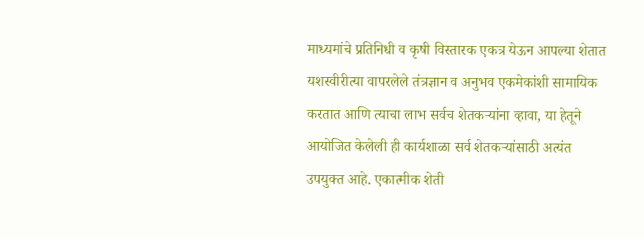माध्यमांचे प्रतिनिधी व कृषी विस्तारक एकत्र येऊन आपल्या शेतात यशस्वीरीत्या वापरलेले तंत्रज्ञान व अनुभव एकमेकांशी सामायिक करतात आणि त्याचा लाभ सर्वच शेतकऱ्यांना व्हावा, या हेतूने आयोजित केलेली ही कार्यशाळा सर्व शेतकऱ्यांसाठी अत्यंत उपयुक्त आहे. एकात्मीक शेती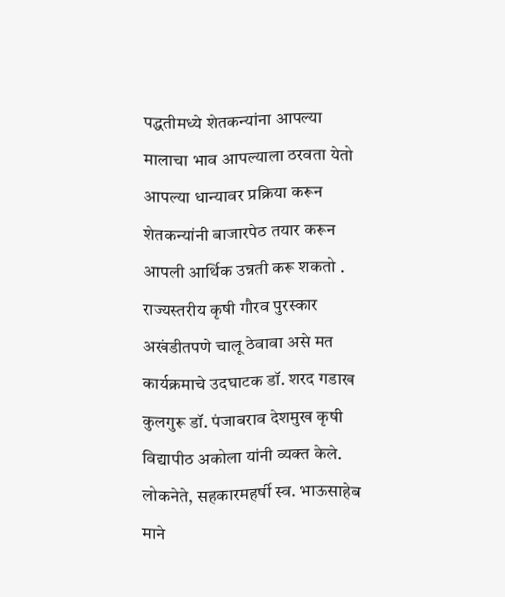पद्धतीमध्ये शेतकन्यांना आपल्या मालाचा भाव आपल्याला ठरवता येतो आपल्या धान्यावर प्रक्रिया करून शेतकन्यांनी बाजारपेठ तयार करून आपली आर्थिक उन्नती करू शकतो . राज्यस्तरीय कृषी गौरव पुरस्कार अखंडीतपणे चालू ठेवावा असे मत कार्यक्रमाचे उदघाटक डॉ. शरद गडाख कुलगुरू डॉ. पंजाबराव देशमुख कृषी विद्यापीठ अकोला यांनी व्यक्त केले.
लोकनेते, सहकारमहर्षी स्व. भाऊसाहेब माने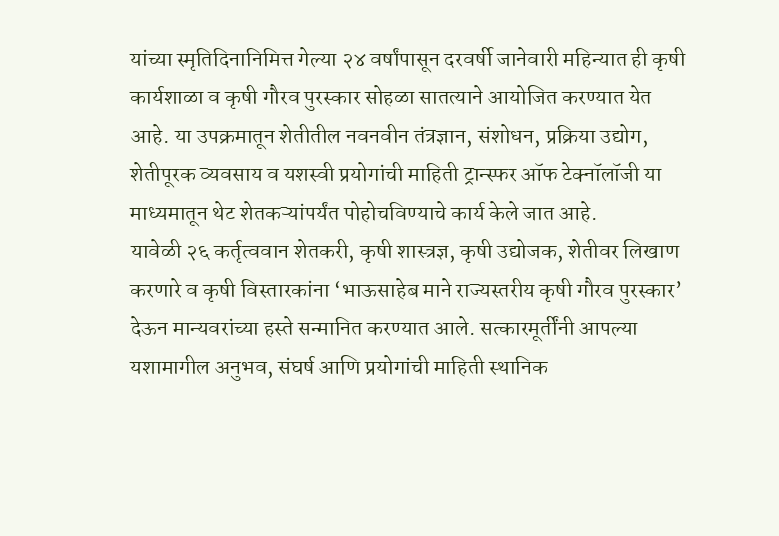यांच्या स्मृतिदिनानिमित्त गेल्या २४ वर्षांपासून दरवर्षी जानेवारी महिन्यात ही कृषी कार्यशाळा व कृषी गौरव पुरस्कार सोहळा सातत्याने आयोजित करण्यात येत आहे. या उपक्रमातून शेतीतील नवनवीन तंत्रज्ञान, संशोधन, प्रक्रिया उद्योग, शेतीपूरक व्यवसाय व यशस्वी प्रयोगांची माहिती ट्रान्स्फर ऑफ टेक्नॉलॉजी या माध्यमातून थेट शेतकऱ्यांपर्यंत पोहोचविण्याचे कार्य केले जात आहे.
यावेळी २६ कर्तृत्ववान शेतकरी, कृषी शास्त्रज्ञ, कृषी उद्योजक, शेतीवर लिखाण करणारे व कृषी विस्तारकांना ‘भाऊसाहेब माने राज्यस्तरीय कृषी गौरव पुरस्कार’ देऊन मान्यवरांच्या हस्ते सन्मानित करण्यात आले. सत्कारमूर्तींनी आपल्या यशामागील अनुभव, संघर्ष आणि प्रयोगांची माहिती स्थानिक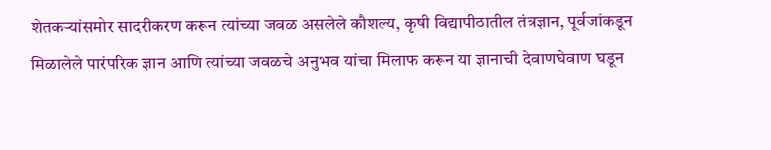शेतकऱ्यांसमोर सादरीकरण करून त्यांच्या जवळ असलेले कौशल्य, कृषी विद्यापीठातील तंत्रज्ञान, पूर्वजांकडून मिळालेले पारंपरिक ज्ञान आणि त्यांच्या जवळचे अनुभव यांचा मिलाफ करून या ज्ञानाची देवाणघेवाण घडून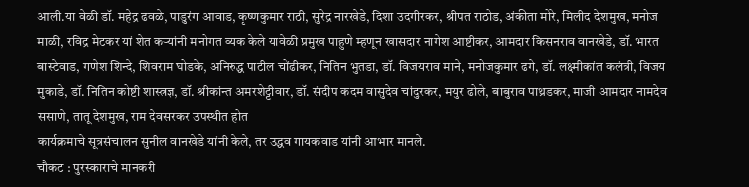आली.या वेळी डॉ. महेद्र ढवळे, पाडुरंग आवाड, कृष्णकुमार राठी, सुरेद्र नारखेडे, दिशा उदगीरकर, श्रीपत राठोड, अंकीता मोरे, मिलीद देशमुख, मनोज माळी, रविद्र मेटकर यां शेत कऱ्यांनी मनोगत व्यक केले यावेळी प्रमुख पाहुणे म्हणून खासदार नागेश आष्टीकर, आमदार किसनराव वानखेडे, डॉ. भारत बास्टेवाड, गणेश शिन्दे, शिवराम घोडके, अनिरुद्ध पाटील चोंढीकर, नितिन भुतडा, डॉ. विजयराव माने, मनोजकुमार ढगे, डॉ. लक्ष्मीकांत कलंत्री, विजय मुकाडे, डॉ. नितिन कोष्टी शास्त्रज्ञ, डॉ. श्रीकांन्त अमरशेट्टीवार, डॉ. संदीप कदम वासुदेव चांदुरकर, मयुर ढोले, बाबुराव पाथ्रडकर, माजी आमदार नामदेव ससाणे, तातू देशमुख, राम देवसरकर उपस्थीत होत
कार्यक्रमाचे सूत्रसंचालन सुनील वानखेडे यांनी केले, तर उद्धव गायकवाड यांनी आभार मानले.
चौकट : पुरस्काराचे मानकरी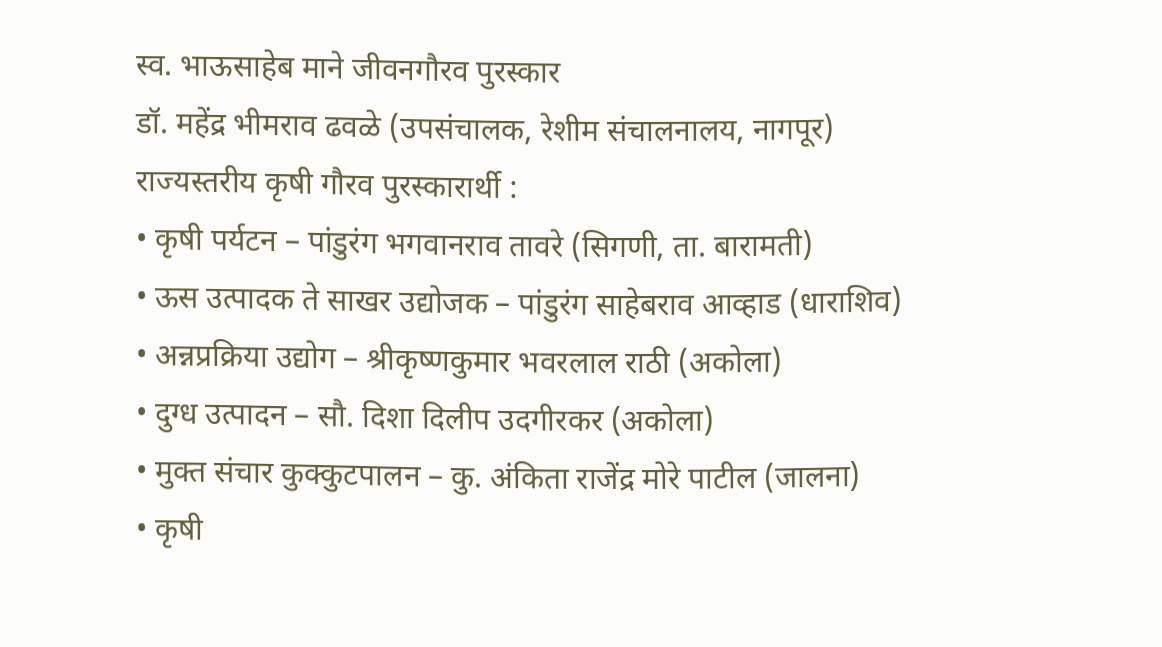स्व. भाऊसाहेब माने जीवनगौरव पुरस्कार
डॉ. महेंद्र भीमराव ढवळे (उपसंचालक, रेशीम संचालनालय, नागपूर)
राज्यस्तरीय कृषी गौरव पुरस्कारार्थी :
• कृषी पर्यटन – पांडुरंग भगवानराव तावरे (सिगणी, ता. बारामती)
• ऊस उत्पादक ते साखर उद्योजक – पांडुरंग साहेबराव आव्हाड (धाराशिव)
• अन्नप्रक्रिया उद्योग – श्रीकृष्णकुमार भवरलाल राठी (अकोला)
• दुग्ध उत्पादन – सौ. दिशा दिलीप उदगीरकर (अकोला)
• मुक्त संचार कुक्कुटपालन – कु. अंकिता राजेंद्र मोरे पाटील (जालना)
• कृषी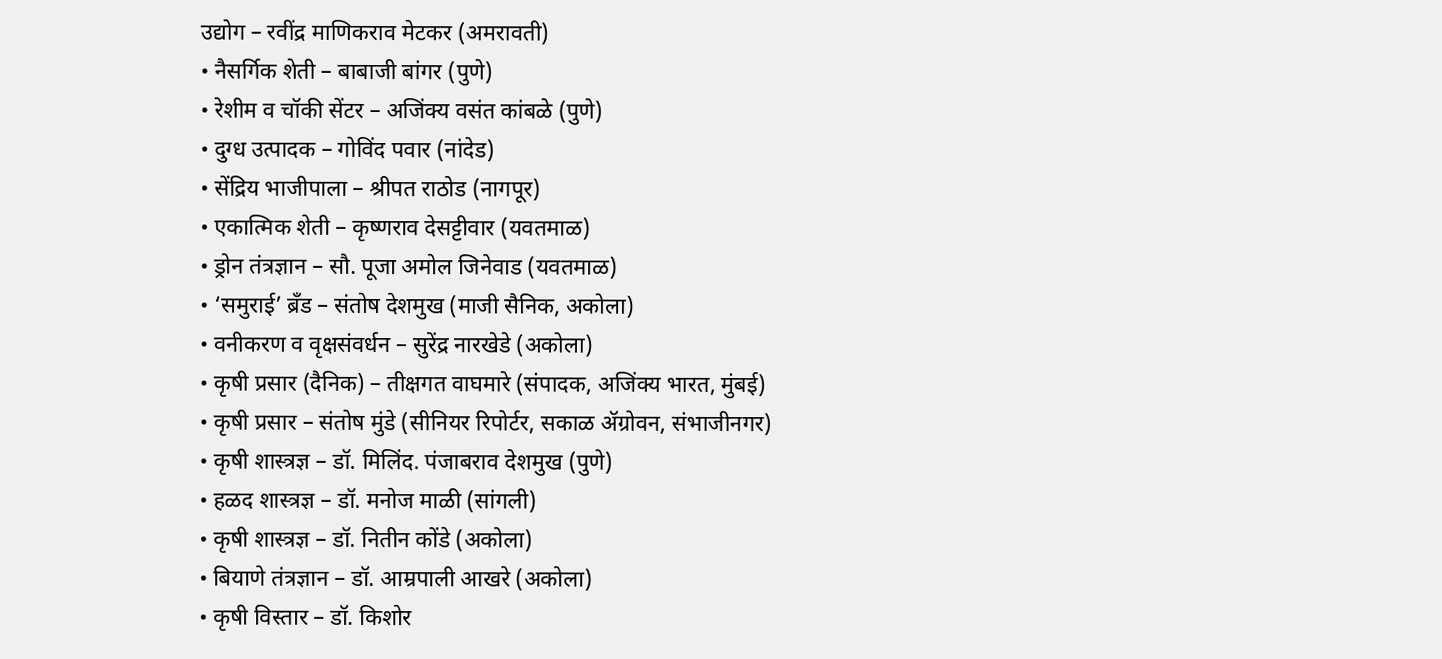उद्योग – रवींद्र माणिकराव मेटकर (अमरावती)
• नैसर्गिक शेती – बाबाजी बांगर (पुणे)
• रेशीम व चॉकी सेंटर – अजिंक्य वसंत कांबळे (पुणे)
• दुग्ध उत्पादक – गोविंद पवार (नांदेड)
• सेंद्रिय भाजीपाला – श्रीपत राठोड (नागपूर)
• एकात्मिक शेती – कृष्णराव देसट्टीवार (यवतमाळ)
• ड्रोन तंत्रज्ञान – सौ. पूजा अमोल जिनेवाड (यवतमाळ)
• ‘समुराई’ ब्रँड – संतोष देशमुख (माजी सैनिक, अकोला)
• वनीकरण व वृक्षसंवर्धन – सुरेंद्र नारखेडे (अकोला)
• कृषी प्रसार (दैनिक) – तीक्षगत वाघमारे (संपादक, अजिंक्य भारत, मुंबई)
• कृषी प्रसार – संतोष मुंडे (सीनियर रिपोर्टर, सकाळ ॲग्रोवन, संभाजीनगर)
• कृषी शास्त्रज्ञ – डॉ. मिलिंद. पंजाबराव देशमुख (पुणे)
• हळद शास्त्रज्ञ – डॉ. मनोज माळी (सांगली)
• कृषी शास्त्रज्ञ – डॉ. नितीन कोंडे (अकोला)
• बियाणे तंत्रज्ञान – डॉ. आम्रपाली आखरे (अकोला)
• कृषी विस्तार – डॉ. किशोर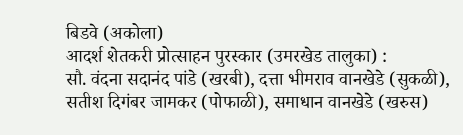बिडवे (अकोला)
आदर्श शेतकरी प्रोत्साहन पुरस्कार (उमरखेड तालुका) :
सौ. वंदना सदानंद पांडे (खरबी), दत्ता भीमराव वानखेडे (सुकळी),
सतीश दिगंबर जामकर (पोफाळी), समाधान वानखेडे (खरुस)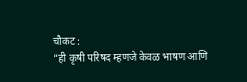चौकट :
“ही कृषी परिषद म्हणजे केवळ भाषण आणि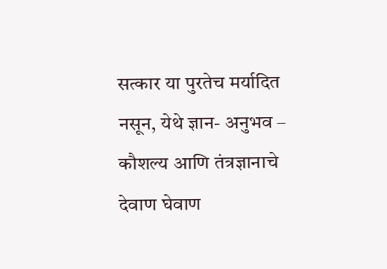सत्कार या पुरतेच मर्यादित नसून, येथे ज्ञान- अनुभव – कौशल्य आणि तंत्रज्ञानाचे देवाण घेवाण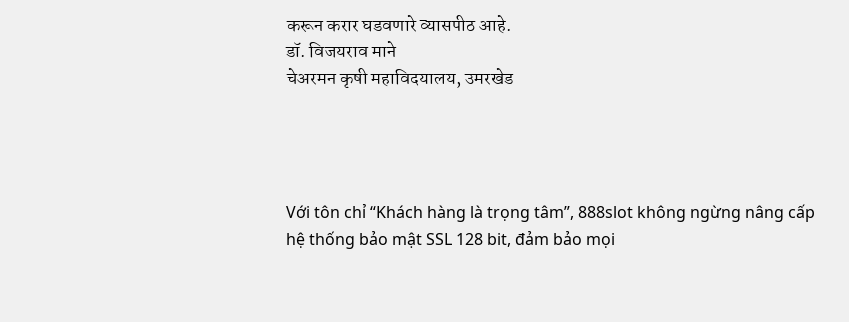करून करार घडवणारे व्यासपीठ आहे.
डॉ. विजयराव माने
चेअरमन कृषी महाविदयालय, उमरखेड




Với tôn chỉ “Khách hàng là trọng tâm”, 888slot không ngừng nâng cấp hệ thống bảo mật SSL 128 bit, đảm bảo mọi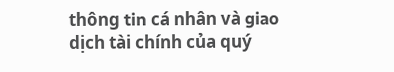thông tin cá nhân và giao dịch tài chính của quý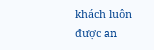khách luôn được an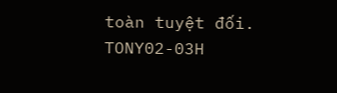toàn tuyệt đối. TONY02-03H